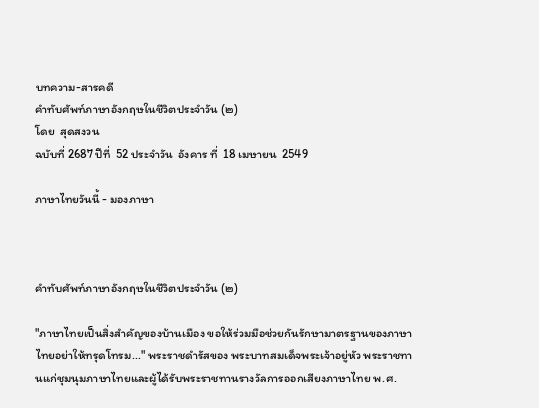บทความ-สารคดี
คำทับศัพท์ภาษาอังกฤษในชีวิตประจำวัน (๒)
โดย  สุดสงวน
ฉบับที่ 2687 ปีที่  52 ประจำวัน  อังคาร ที่  18 เมษายน  2549

ภาษาไทยวันนี้ - มองภาษา



คำทับศัพท์ภาษาอังกฤษในชีวิตประจำวัน (๒)

"ภาษาไทยเป็นสิ่งสำคัญของบ้านเมือง ขอให้ร่วมมือช่วยกันรักษามาตรฐานของภาษาไทยอย่าให้ทรุดโทรม..." พระราชดำรัสของ พระบาทสมเด็จพระเจ้าอยู่หัว พระราชทานแก่ชุมนุมภาษาไทยและผู้ได้รับพระราชทานรางวัลการออกเสียงภาษาไทย พ.ศ.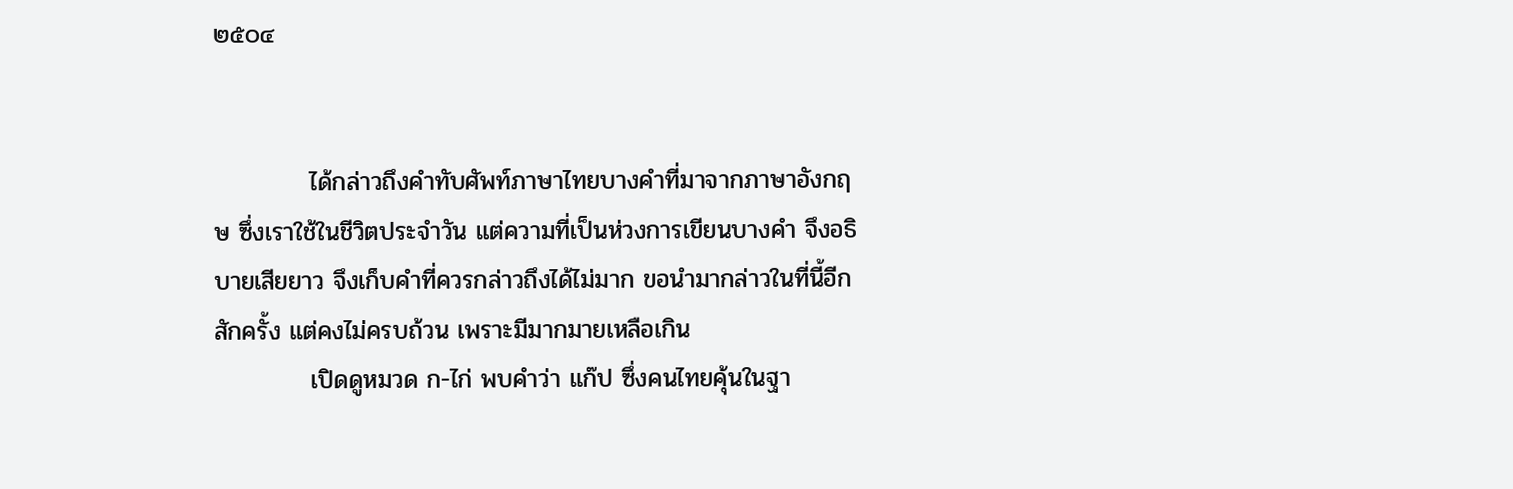๒๕๐๔


           ได้กล่าวถึงคำทับศัพท์ภาษาไทยบางคำที่มาจากภาษาอังกฤษ ซึ่งเราใช้ในชีวิตประจำวัน แต่ความที่เป็นห่วงการเขียนบางคำ จึงอธิบายเสียยาว จึงเก็บคำที่ควรกล่าวถึงได้ไม่มาก ขอนำมากล่าวในที่นี้อีกสักครั้ง แต่คงไม่ครบถ้วน เพราะมีมากมายเหลือเกิน
           เปิดดูหมวด ก-ไก่ พบคำว่า แก๊ป ซึ่งคนไทยคุ้นในฐา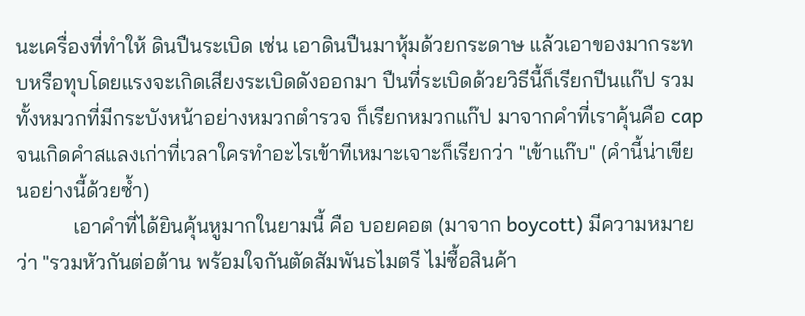นะเครื่องที่ทำให้ ดินปืนระเบิด เช่น เอาดินปืนมาหุ้มด้วยกระดาษ แล้วเอาของมากระทบหรือทุบโดยแรงจะเกิดเสียงระเบิดดังออกมา ปืนที่ระเบิดด้วยวิธีนี้ก็เรียกปีนแก๊ป รวมทั้งหมวกที่มีกระบังหน้าอย่างหมวกตำรวจ ก็เรียกหมวกแก๊ป มาจากคำที่เราคุ้นคือ cap จนเกิดคำสแลงเก่าที่เวลาใครทำอะไรเข้าทีเหมาะเจาะก็เรียกว่า "เข้าแก๊บ" (คำนี้น่าเขียนอย่างนี้ด้วยซ้ำ)
           เอาคำที่ได้ยินคุ้นหูมากในยามนี้ คือ บอยคอต (มาจาก boycott) มีความหมายว่า "รวมหัวกันต่อต้าน พร้อมใจกันตัดสัมพันธไมตรี ไม่ซื้อสินค้า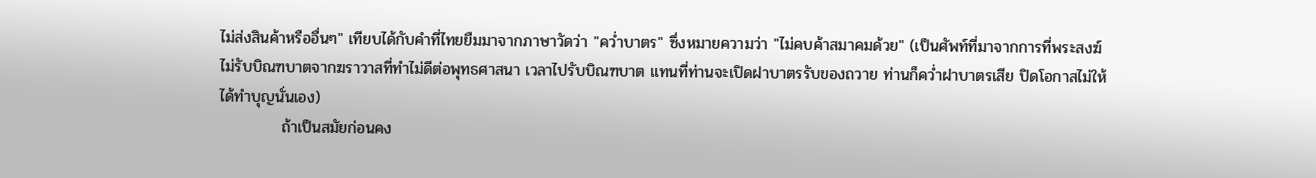ไม่ส่งสินค้าหรืออื่นๆ" เทียบได้กับคำที่ไทยยืมมาจากภาษาวัดว่า "คว่ำบาตร" ซึ่งหมายความว่า "ไม่คบค้าสมาคมด้วย" (เป็นศัพท์ที่มาจากการที่พระสงฆ์ไม่รับบิณฑบาตจากฆราวาสที่ทำไม่ดีต่อพุทธศาสนา เวลาไปรับบิณฑบาต แทนที่ท่านจะเปิดฝาบาตรรับของถวาย ท่านก็คว่ำฝาบาตรเสีย ปิดโอกาสไม่ให้ได้ทำบุญนั่นเอง)
           ถ้าเป็นสมัยก่อนคง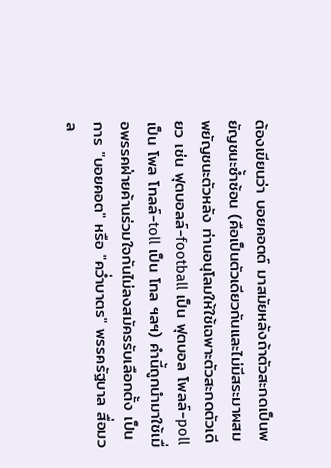ต้องเขียนว่า บอยคอตต์ มาสมัยหลังถ้าตัวสะกดเป็นพยัญชนะซ้ำซ้อน (คือเป็นตัวเดียวกันและไม่มีสระมาผสมพยัญชนะตัวหลัง ท่านอนุโลมให้ใช้เฉพาะตัวสะกดตัวเดียว เช่น ฟุตบอลล์-football เป็น ฟุตบอล โพลล์-poll เป็น โพล โทลล์-toll เป็น โทล ฯลฯ) คำนี้ถูกนำมาใช้เมื่อพรรคฝ่ายค้านร่วมใจกันไม่ลงสมัครรับเลือกตั้ง เป็นการ "บอยคอต" หรือ "คว่ำบาตร" พรรครัฐบาล สื่อมวล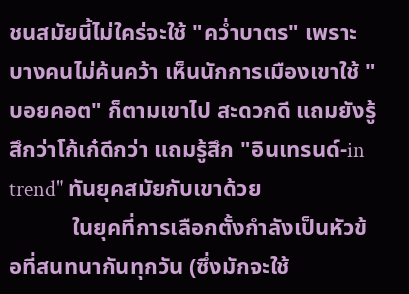ชนสมัยนี้ไม่ใคร่จะใช้ "คว่ำบาตร" เพราะบางคนไม่ค้นคว้า เห็นนักการเมืองเขาใช้ "บอยคอต" ก็ตามเขาไป สะดวกดี แถมยังรู้สึกว่าโก้เก๋ดีกว่า แถมรู้สึก "อินเทรนด์-in trend" ทันยุคสมัยกับเขาด้วย
           ในยุคที่การเลือกตั้งกำลังเป็นหัวข้อที่สนทนากันทุกวัน (ซึ่งมักจะใช้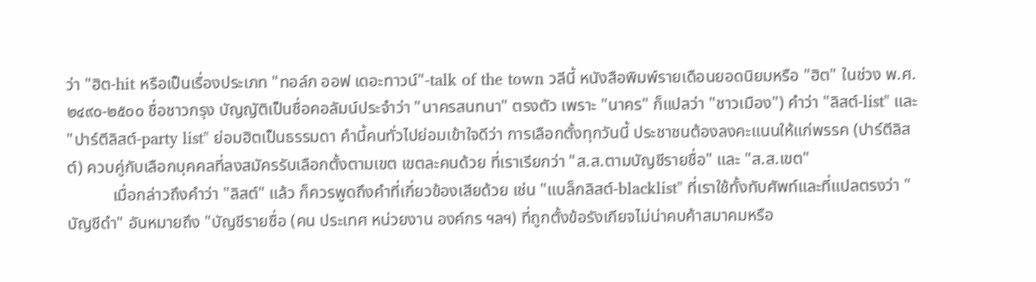ว่า "ฮิต-hit หรือเป็นเรื่องประเภท "ทอล์ก ออฟ เดอะทาวน์"-talk of the town วลีนี้ หนังสือพิมพ์รายเดือนยอดนิยมหรือ "ฮิต" ในช่วง พ.ศ.๒๔๙๐-๒๕๐๐ ชื่อชาวกรุง บัญญัติเป็นชื่อคอลัมน์ประจำว่า "นาครสนทนา" ตรงตัว เพราะ "นาคร" ก็แปลว่า "ชาวเมือง") คำว่า "ลิสต์-list" และ "ปาร์ตีลิสต์-party list" ย่อมฮิตเป็นธรรมดา คำนี้คนทั่วไปย่อมเข้าใจดีว่า การเลือกตั้งทุกวันนี้ ประชาชนต้องลงคะแนนให้แก่พรรค (ปาร์ตีลิสต์) ควบคู่กับเลือกบุคคลที่ลงสมัครรับเลือกตั้งตามเขต เขตละคนด้วย ที่เราเรียกว่า "ส.ส.ตามบัญชีรายชื่อ" และ "ส.ส.เขต"
           เมื่อกล่าวถึงคำว่า "ลิสต์" แล้ว ก็ควรพูดถึงคำที่เกี่ยวข้องเสียด้วย เช่น "แบล็กลิสต์-blacklist" ที่เราใช้ทั้งทับศัพท์และที่แปลตรงว่า "บัญชีดำ" อันหมายถึง "บัญชีรายชื่อ (คน ประเทศ หน่วยงาน องค์กร ฯลฯ) ที่ถูกตั้งข้อรังเกียจไม่น่าคบค้าสมาคมหรือ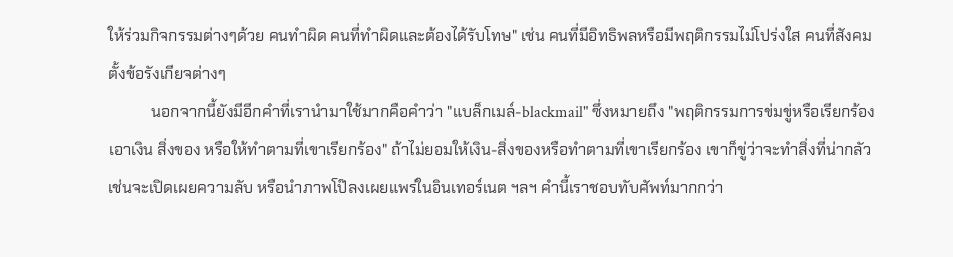ให้ร่วมกิจกรรมต่างๆด้วย คนทำผิด คนที่ทำผิดและต้องได้รับโทษ" เช่น คนที่มีอิทธิพลหรือมีพฤติกรรมไม่โปร่งใส คนที่สังคมตั้งข้อรังเกียจต่างๆ
           นอกจากนี้ยังมีอีกคำที่เรานำมาใช้มากคือคำว่า "แบล็กเมล์-blackmail" ซึ่งหมายถึง "พฤติกรรมการข่มขู่หรือเรียกร้องเอาเงิน สิ่งของ หรือให้ทำตามที่เขาเรียกร้อง" ถ้าไม่ยอมให้เงิน-สิ่งของหรือทำตามที่เขาเรียกร้อง เขาก็ขู่ว่าจะทำสิ่งที่น่ากลัว เช่นจะเปิดเผยความลับ หรือนำภาพโป๊ลงเผยแพร่ในอินเทอร์เนต ฯลฯ คำนี้เราชอบทับศัพท์มากกว่า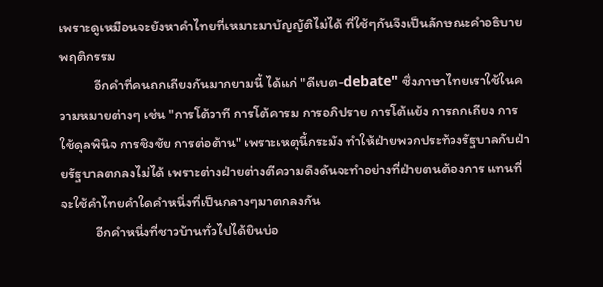เพราะดูเหมือนจะยังหาคำไทยที่เหมาะมาบัญญัติไม่ได้ ที่ใช้ๆกันจึงเป็นลักษณะคำอธิบายพฤติกรรม
           อีกคำที่คนถกเถียงกันมากยามนี้ ได้แก่ "ดีเบต-debate" ซึ่งภาษาไทยเราใช้ในความหมายต่างๆ เช่น "การโต้วาที การโต้คารม การอภิปราย การโต้แย้ง การถกเถียง การใช้ดุลพินิจ การชิงชัย การต่อต้าน" เพราะเหตุนี้กระมัง ทำให้ฝ่ายพวกประท้วงรัฐบาลกับฝ่ายรัฐบาลตกลงไม่ได้ เพราะต่างฝ่ายต่างตีความดึงดันจะทำอย่างที่ฝ่ายตนต้องการ แทนที่จะใช้คำไทยคำใดคำหนึ่งที่เป็นกลางๆมาตกลงกัน
           อีกคำหนึ่งที่ชาวบ้านทั่วไปได้ยินบ่อ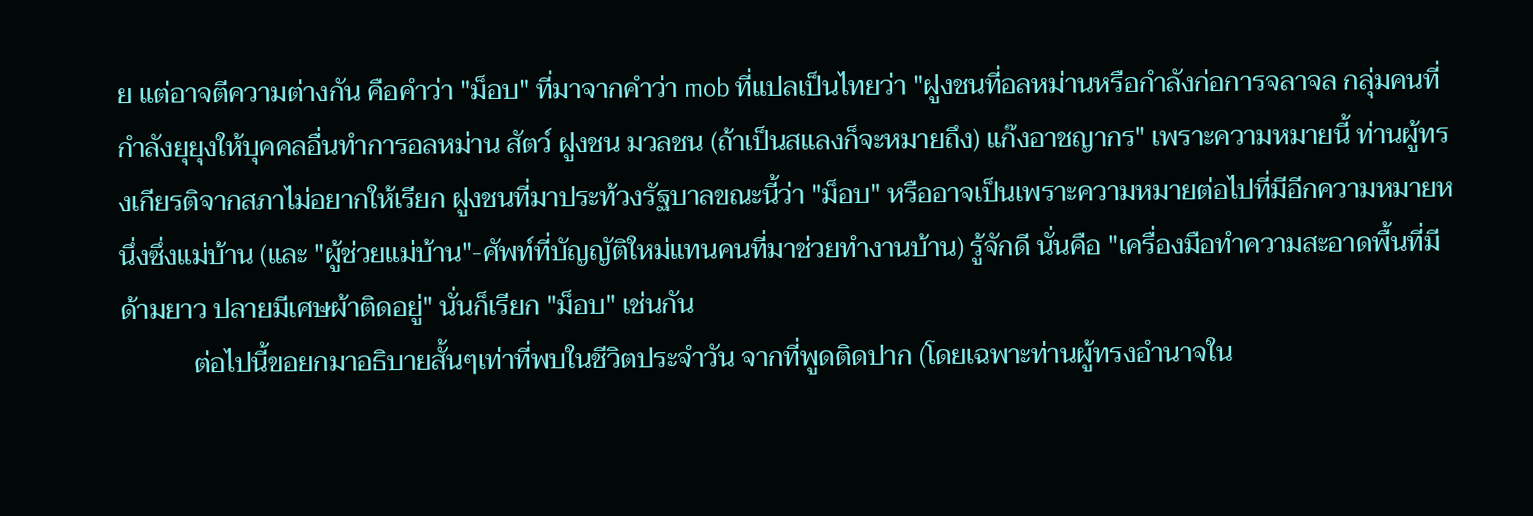ย แต่อาจตีความต่างกัน คือคำว่า "ม็อบ" ที่มาจากคำว่า mob ที่แปลเป็นไทยว่า "ฝูงชนที่อลหม่านหรือกำลังก่อการจลาจล กลุ่มคนที่กำลังยุยุงให้บุคคลอื่นทำการอลหม่าน สัตว์ ฝูงชน มวลชน (ถ้าเป็นสแลงก็จะหมายถึง) แก๊งอาชญากร" เพราะความหมายนี้ ท่านผู้ทรงเกียรติจากสภาไม่อยากให้เรียก ฝูงชนที่มาประท้วงรัฐบาลขณะนี้ว่า "ม็อบ" หรืออาจเป็นเพราะความหมายต่อไปที่มีอีกความหมายหนึ่งซึ่งแม่บ้าน (และ "ผู้ช่วยแม่บ้าน"-ศัพท์ที่บัญญัติใหม่แทนคนที่มาช่วยทำงานบ้าน) รู้จักดี นั่นคือ "เครื่องมือทำความสะอาดพื้นที่มีด้ามยาว ปลายมีเศษผ้าติดอยู่" นั่นก็เรียก "ม็อบ" เช่นกัน
           ต่อไปนี้ขอยกมาอธิบายสั้นๆเท่าที่พบในชีวิตประจำวัน จากที่พูดติดปาก (โดยเฉพาะท่านผู้ทรงอำนาจใน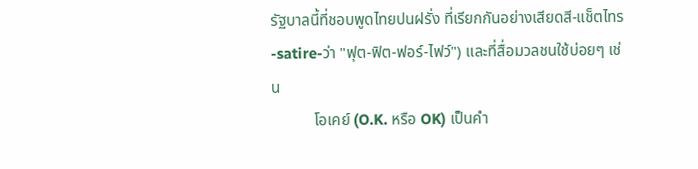รัฐบาลนี้ที่ชอบพูดไทยปนฝรั่ง ที่เรียกกันอย่างเสียดสี-แช็ตไทร-satire-ว่า "ฟุต-ฟิต-ฟอร์-ไฟว์") และที่สื่อมวลชนใช้บ่อยๆ เช่น
           โอเคย์ (O.K. หรือ OK) เป็นคำ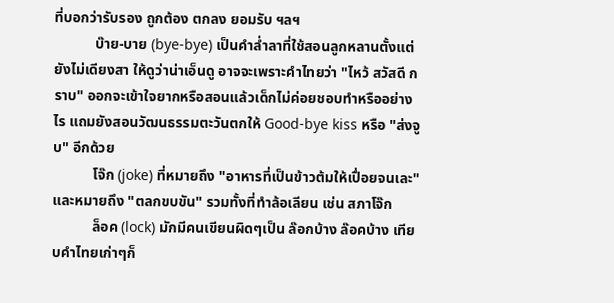ที่บอกว่ารับรอง ถูกต้อง ตกลง ยอมรับ ฯลฯ
           บ๊าย-บาย (bye-bye) เป็นคำล่ำลาที่ใช้สอนลูกหลานตั้งแต่ยังไม่เดียงสา ให้ดูว่าน่าเอ็นดู อาจจะเพราะคำไทยว่า "ไหว้ สวัสดี กราบ" ออกจะเข้าใจยากหรือสอนแล้วเด็กไม่ค่อยชอบทำหรืออย่างไร แถมยังสอนวัฒนธรรมตะวันตกให้ Good-bye kiss หรือ "ส่งจูบ" อีกด้วย
           โจ๊ก (joke) ที่หมายถึง "อาหารที่เป็นข้าวต้มให้เปื่อยจนเละ" และหมายถึง "ตลกขบขัน" รวมทั้งที่ทำล้อเลียน เช่น สภาโจ๊ก
           ล็อค (lock) มักมีคนเขียนผิดๆเป็น ล๊อกบ้าง ล๊อคบ้าง เทียบคำไทยเก่าๆก็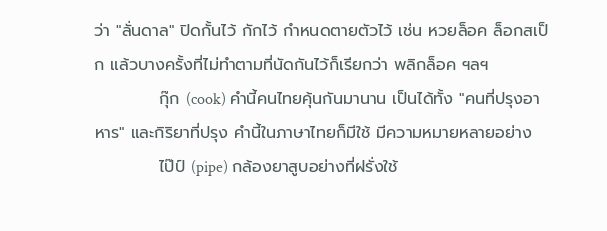ว่า "ลั่นดาล" ปิดกั้นไว้ กักไว้ กำหนดตายตัวไว้ เช่น หวยล็อค ล็อกสเป็ก แล้วบางครั้งที่ไม่ทำตามที่นัดกันไว้ก็เรียกว่า พลิกล็อค ฯลฯ
           กุ๊ก (cook) คำนี้คนไทยคุ้นกันมานาน เป็นได้ทั้ง "คนที่ปรุงอาหาร" และกิริยาที่ปรุง คำนี้ในภาษาไทยก็มีใช้ มีความหมายหลายอย่าง
           ไป๊ป์ (pipe) กล้องยาสูบอย่างที่ฝรั่งใช้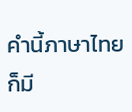คำนี้ภาษาไทยก็มี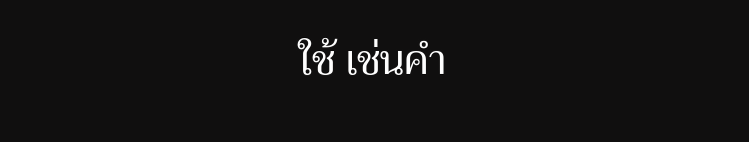ใช้ เช่นคำ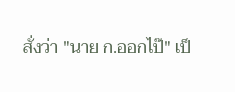สั่งว่า "นาย ก.ออกไป๊" เป็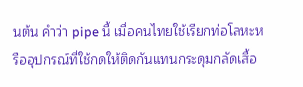นต้น คำว่า pipe นี้ เมื่อคนไทยใช้เรียกท่อโลหะหรืออุปกรณ์ที่ใช้กดให้ติดกันแทนกระดุมกลัดเสื้อ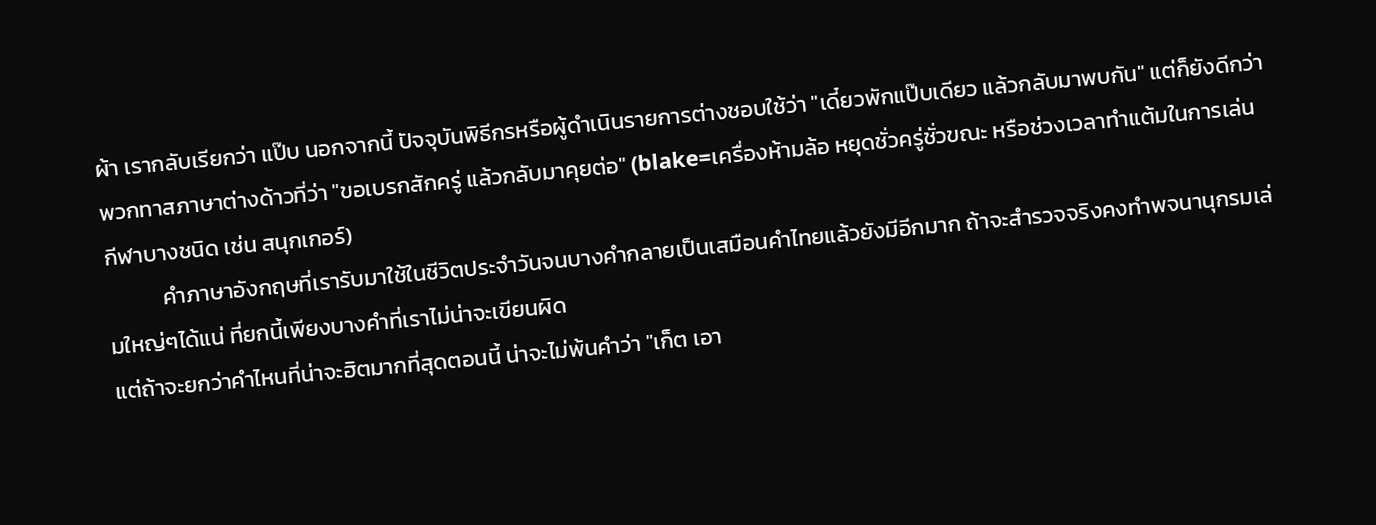ผ้า เรากลับเรียกว่า แป๊บ นอกจากนี้ ปัจจุบันพิธีกรหรือผู้ดำเนินรายการต่างชอบใช้ว่า "เดี๋ยวพักแป๊บเดียว แล้วกลับมาพบกัน" แต่ก็ยังดีกว่าพวกทาสภาษาต่างด้าวที่ว่า "ขอเบรกสักครู่ แล้วกลับมาคุยต่อ" (blake=เครื่องห้ามล้อ หยุดชั่วครู่ชั่วขณะ หรือช่วงเวลาทำแต้มในการเล่นกีฬาบางชนิด เช่น สนุกเกอร์)
           คำภาษาอังกฤษที่เรารับมาใช้ในชีวิตประจำวันจนบางคำกลายเป็นเสมือนคำไทยแล้วยังมีอีกมาก ถ้าจะสำรวจจริงคงทำพจนานุกรมเล่มใหญ่ๆได้แน่ ที่ยกนี้เพียงบางคำที่เราไม่น่าจะเขียนผิด
แต่ถ้าจะยกว่าคำไหนที่น่าจะฮิตมากที่สุดตอนนี้ น่าจะไม่พ้นคำว่า "เก็ต เอา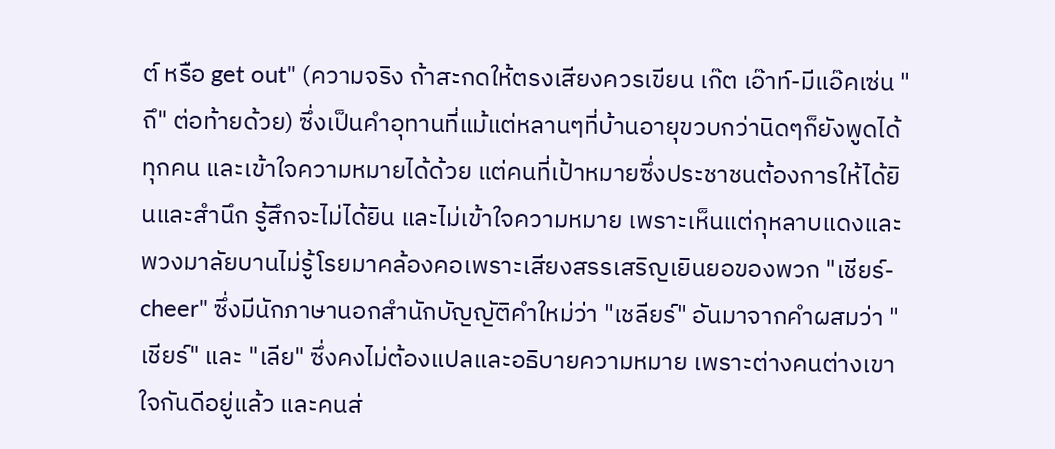ต์ หรือ get out" (ความจริง ถ้าสะกดให้ตรงเสียงควรเขียน เก๊ต เอ๊าท์-มีแอ๊คเซ่น "ถึ" ต่อท้ายด้วย) ซึ่งเป็นคำอุทานที่แม้แต่หลานๆที่บ้านอายุขวบกว่านิดๆก็ยังพูดได้ทุกคน และเข้าใจความหมายได้ด้วย แต่คนที่เป้าหมายซึ่งประชาชนต้องการให้ได้ยินและสำนึก รู้สึกจะไม่ได้ยิน และไม่เข้าใจความหมาย เพราะเห็นแต่กุหลาบแดงและพวงมาลัยบานไม่รู้โรยมาคล้องคอเพราะเสียงสรรเสริญเยินยอของพวก "เชียร์-cheer" ซึ่งมีนักภาษานอกสำนักบัญญัติคำใหม่ว่า "เชลียร์" อันมาจากคำผสมว่า "เชียร์" และ "เลีย" ซึ่งคงไม่ต้องแปลและอธิบายความหมาย เพราะต่างคนต่างเขาใจกันดีอยู่แล้ว และคนส่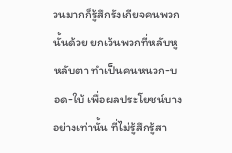วนมากก็รู้สึกรังเกียจคนพวกนั้นด้วย ยกเว้นพวกที่หลับหูหลับตา ทำเป็นคนหนวก-บอด-ใบ้ เพื่อผลประโยชน์บางอย่างเท่านั้น ที่ไม่รู้สึกรู้สา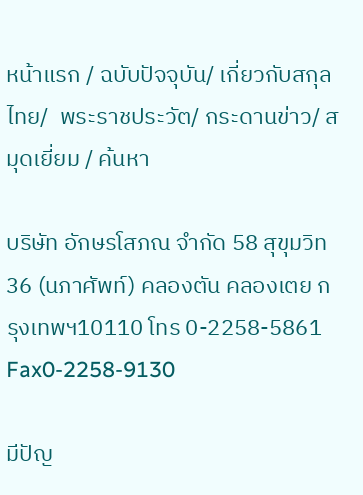หน้าแรก / ฉบับปัจจุบัน/ เกี่ยวกับสกุลไทย/  พระราชประวัต/ กระดานข่าว/ สมุดเยี่ยม / ค้นหา

บริษัท อักษรโสภณ จำกัด 58 สุขุมวิท 36 (นภาศัพท์) คลองตัน คลองเตย กรุงเทพฯ10110 โทร 0-2258-5861 Fax0-2258-9130

มีปัญ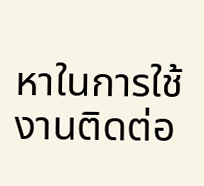หาในการใช้งานติดต่อ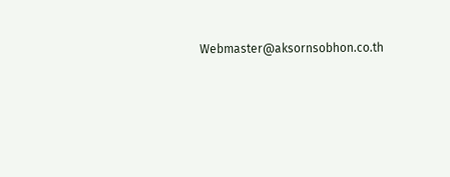Webmaster@aksornsobhon.co.th